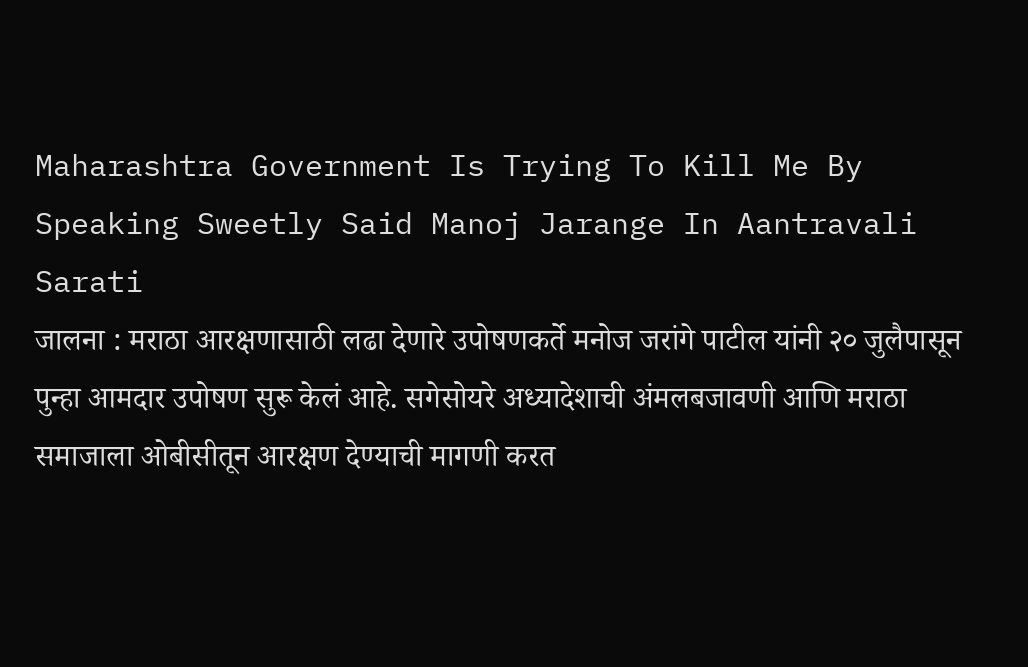Maharashtra Government Is Trying To Kill Me By Speaking Sweetly Said Manoj Jarange In Aantravali Sarati
जालना : मराठा आरक्षणासाठी लढा देणारे उपोषणकर्ते मनोज जरांगे पाटील यांनी २० जुलैपासून पुन्हा आमदार उपोषण सुरू केलं आहे. सगेसोयरे अध्यादेशाची अंमलबजावणी आणि मराठा समाजाला ओबीसीतून आरक्षण देण्याची मागणी करत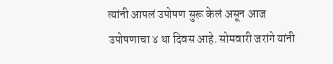त्यांनी आपलं उपोषण सुरू केलं असून आज उपोषणाचा ४ था दिवस आहे. सोमवारी जरांगे यांनी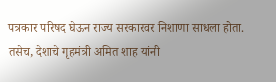पत्रकार परिषद घेऊन राज्य सरकारवर निशाणा साधला होता. तसेच, देशाचे गृहमंत्री अमित शाह यांनी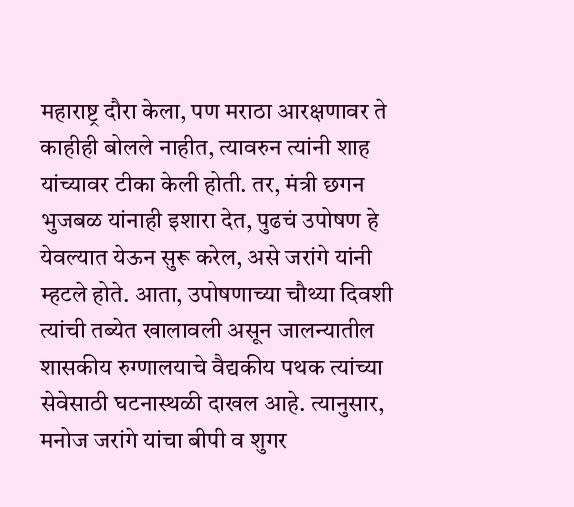महाराष्ट्र दौरा केला, पण मराठा आरक्षणावर ते काहीही बोलले नाहीत, त्यावरुन त्यांनी शाह यांच्यावर टीका केली होती. तर, मंत्री छगन भुजबळ यांनाही इशारा देत, पुढचं उपोषण हे येवल्यात येऊन सुरू करेल, असे जरांगे यांनी म्हटले होते. आता, उपोषणाच्या चौथ्या दिवशी त्यांची तब्येत खालावली असून जालन्यातील शासकीय रुग्णालयाचे वैद्यकीय पथक त्यांच्या सेवेसाठी घटनास्थळी दाखल आहे. त्यानुसार, मनोज जरांगे यांचा बीपी व शुगर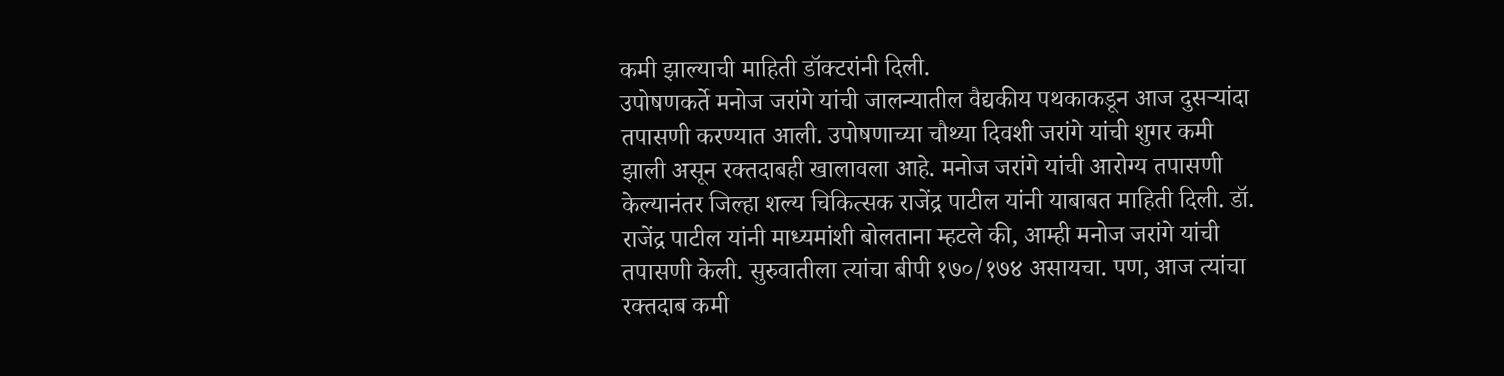कमी झाल्याची माहिती डॉक्टरांनी दिली.
उपोषणकर्ते मनोज जरांगे यांची जालन्यातील वैद्यकीय पथकाकडून आज दुसऱ्यांदा तपासणी करण्यात आली. उपोषणाच्या चौथ्या दिवशी जरांगे यांची शुगर कमी झाली असून रक्तदाबही खालावला आहे. मनोज जरांगे यांची आरोग्य तपासणी केल्यानंतर जिल्हा शल्य चिकित्सक राजेंद्र पाटील यांनी याबाबत माहिती दिली. डॉ. राजेंद्र पाटील यांनी माध्यमांशी बोलताना म्हटले की, आम्ही मनोज जरांगे यांची तपासणी केली. सुरुवातीला त्यांचा बीपी १७०/१७४ असायचा. पण, आज त्यांचा रक्तदाब कमी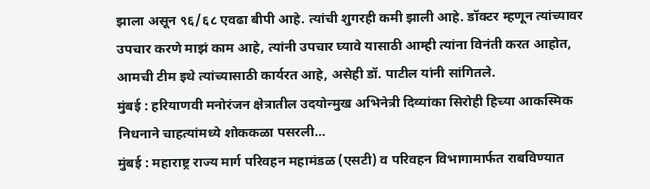झाला असून ९६/६८ एवढा बीपी आहे. त्यांची शुगरही कमी झाली आहे. डॉक्टर म्हणून त्यांच्यावर उपचार करणे माझं काम आहे, त्यांनी उपचार घ्यावे यासाठी आम्ही त्यांना विनंती करत आहोत, आमची टीम इथे त्यांच्यासाठी कार्यरत आहे, असेही डॉ. पाटील यांनी सांगितले.
मुंबई : हरियाणवी मनोरंजन क्षेत्रातील उदयोन्मुख अभिनेत्री दिव्यांका सिरोही हिच्या आकस्मिक निधनाने चाहत्यांमध्ये शोककळा पसरली…
मुंबई : महाराष्ट्र राज्य मार्ग परिवहन महामंडळ (एसटी) व परिवहन विभागामार्फत राबविण्यात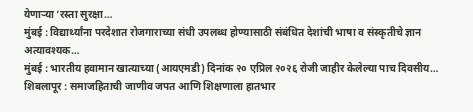येणाऱ्या ‘रस्ता सुरक्षा…
मुंबई : विद्यार्थ्यांना परदेशात रोजगाराच्या संधी उपलब्ध होण्यासाठी संबंधित देशांची भाषा व संस्कृतीचे ज्ञान अत्यावश्यक…
मुंबई : भारतीय हवामान खात्याच्या (आयएमडी) दिनांक २० एप्रिल २०२६ रोजी जाहीर केलेल्या पाच दिवसीय…
शिबलापूर : समाजहिताची जाणीव जपत आणि शिक्षणाला हातभार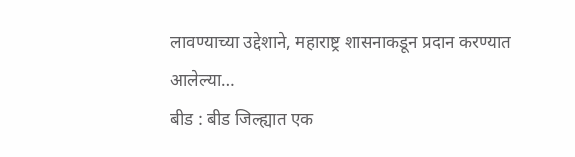लावण्याच्या उद्देशाने, महाराष्ट्र शासनाकडून प्रदान करण्यात आलेल्या…
बीड : बीड जिल्ह्यात एक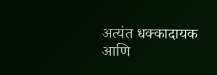अत्यंत धक्कादायक आणि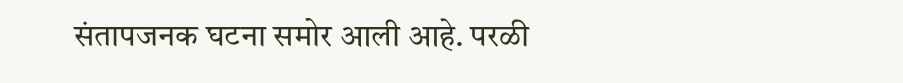संतापजनक घटना समोर आली आहे. परळी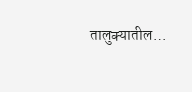तालुक्यातील…